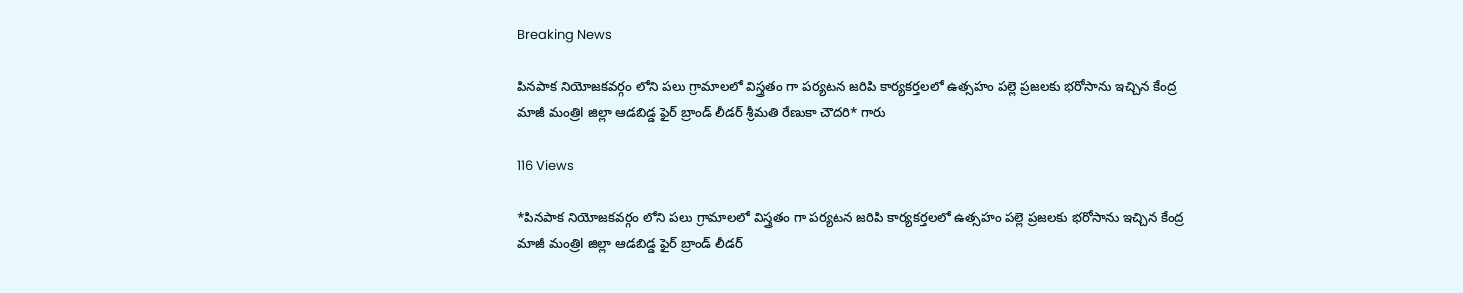Breaking News

పినపాక నియోజకవర్గం లోని పలు గ్రామాలలో విస్త్రతం గా పర్యటన జరిపి కార్యకర్తలలో ఉత్సహం పల్లె ప్రజలకు భరోసాను ఇచ్చిన కేంద్ర మాజీ మంత్రిl జిల్లా ఆడబిడ్డ ఫైర్ బ్రాండ్ లీడర్ శ్రీమతి రేణుకా చౌదరి* గారు

116 Views

*పినపాక నియోజకవర్గం లోని పలు గ్రామాలలో విస్త్రతం గా పర్యటన జరిపి కార్యకర్తలలో ఉత్సహం పల్లె ప్రజలకు భరోసాను ఇచ్చిన కేంద్ర మాజీ మంత్రిl జిల్లా ఆడబిడ్డ ఫైర్ బ్రాండ్ లీడర్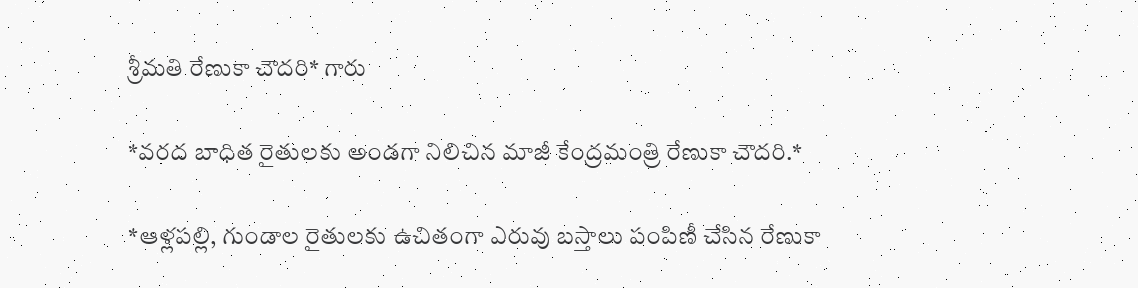శ్రీమతి రేణుకా చౌదరి* గారు

*వరద బాధిత రైతులకు అండగా నిలిచిన మాజీ కేంద్రమంత్రి రేణుకా చౌదరి.*

*ఆళ్లపల్లి, గుండాల రైతులకు ఉచితంగా ఎరువు బస్తాలు పంపిణీ చేసిన రేణుకా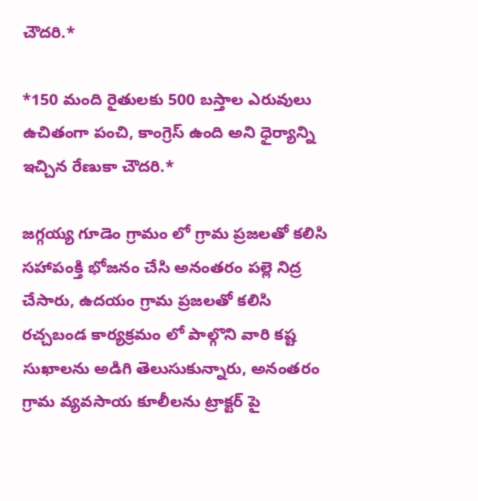చౌదరి.*

*150 మంది రైతులకు 500 బస్తాల ఎరువులు ఉచితంగా పంచి, కాంగ్రెస్ ఉంది అని ధైర్యాన్ని ఇచ్చిన రేణుకా చౌదరి.*

జగ్గయ్య గూడెం గ్రామం లో గ్రామ ప్రజలతో కలిసి సహాపంక్తి భోజనం చేసి అనంతరం పల్లె నిద్ర చేసారు, ఉదయం గ్రామ ప్రజలతో కలిసి రచ్చబండ కార్యక్రమం లో పాల్గొని వారి కష్ట సుఖాలను అడిగి తెలుసుకున్నారు, అనంతరం గ్రామ వ్యవసాయ కూలీలను ట్రాక్టర్ పై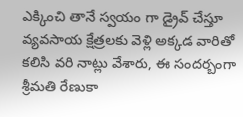ఎక్కించి తానే స్వయం గా డ్రైవ్ చేస్తూ వ్యవసాయ క్షేత్రలకు వెళ్లి అక్కడ వారితో కలిసి వరి నాట్లు వేశారు, ఈ సందర్బంగా శ్రీమతి రేణుకా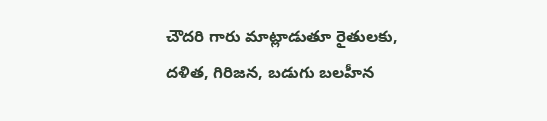చౌదరి గారు మాట్లాడుతూ రైతులకు, దళిత, గిరిజన, బడుగు బలహీన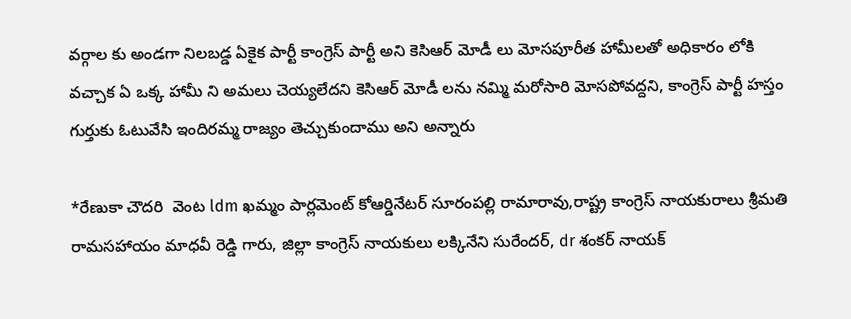వర్గాల కు అండగా నిలబడ్డ ఏకైక పార్టీ కాంగ్రెస్ పార్టీ అని కెసిఆర్ మోడీ లు మోసపూరీత హామీలతో అధికారం లోకి వచ్చాక ఏ ఒక్క హామీ ని అమలు చెయ్యలేదని కెసిఆర్ మోడీ లను నమ్మి మరోసారి మోసపోవద్దని, కాంగ్రెస్ పార్టీ హస్తం గుర్తుకు ఓటువేసి ఇందిరమ్మ రాజ్యం తెచ్చుకుందాము అని అన్నారు

*రేణుకా చౌదరి  వెంట ldm ఖమ్మం పార్లమెంట్ కోఆర్డినేటర్ సూరంపల్లి రామారావు,రాష్ట్ర కాంగ్రెస్ నాయకురాలు శ్రీమతి రామసహాయం మాధవీ రెడ్డి గారు, జిల్లా కాంగ్రెస్ నాయకులు లక్కినేని సురేందర్, dr శంకర్ నాయక్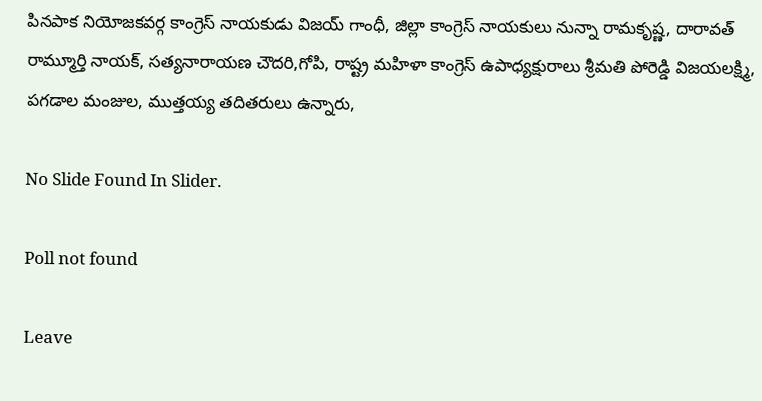పినపాక నియోజకవర్గ కాంగ్రెస్ నాయకుడు విజయ్ గాంధీ, జిల్లా కాంగ్రెస్ నాయకులు నున్నా రామకృష్ణ, దారావత్ రామ్మూర్తి నాయక్, సత్యనారాయణ చౌదరి,గోపి, రాష్ట్ర మహిళా కాంగ్రెస్ ఉపాధ్యక్షురాలు శ్రీమతి పోరెడ్డి విజయలక్ష్మి, పగడాల మంజుల, ముత్తయ్య తదితరులు ఉన్నారు,

No Slide Found In Slider.

Poll not found

Leave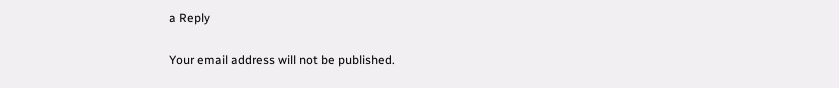a Reply

Your email address will not be published.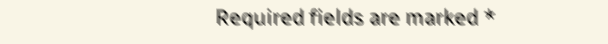Required fields are marked *